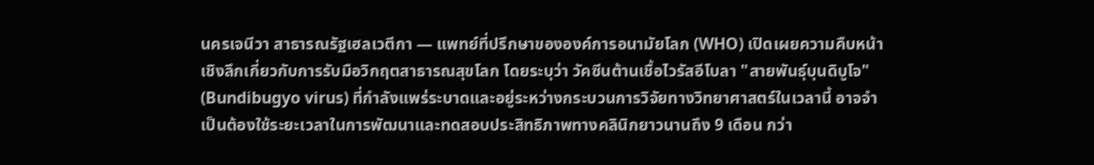นครเจนีวา สาธารณรัฐเฮลเวตีกา — แพทย์ที่ปรึกษาขององค์การอนามัยโลก (WHO) เปิดเผยความคืบหน้าเชิงลึกเกี่ยวกับการรับมือวิกฤตสาธารณสุขโลก โดยระบุว่า วัคซีนต้านเชื้อไวรัสอีโบลา "สายพันธุ์บุนดิบูโจ" (Bundibugyo virus) ที่กําลังแพร่ระบาดและอยู่ระหว่างกระบวนการวิจัยทางวิทยาศาสตร์ในเวลานี้ อาจจําเป็นต้องใช้ระยะเวลาในการพัฒนาและทดสอบประสิทธิภาพทางคลินิกยาวนานถึง 9 เดือน กว่า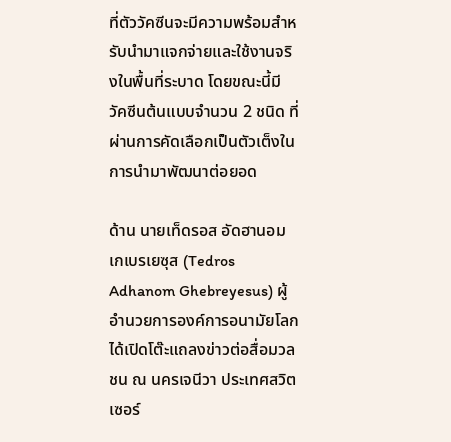ที่ตัววัคซีนจะมีความพร้อมสําหรับนํามาแจกจ่ายและใช้งานจริงในพื้นที่ระบาด โดยขณะนี้มีวัคซีนต้นแบบจํานวน 2 ชนิด ที่ผ่านการคัดเลือกเป็นตัวเต็งในการนํามาพัฒนาต่อยอด

ด้าน นายเท็ดรอส อัดฮานอม เกเบรเยซุส (Tedros Adhanom Ghebreyesus) ผู้อํานวยการองค์การอนามัยโลก ได้เปิดโต๊ะแถลงข่าวต่อสื่อมวลชน ณ นครเจนีวา ประเทศสวิตเซอร์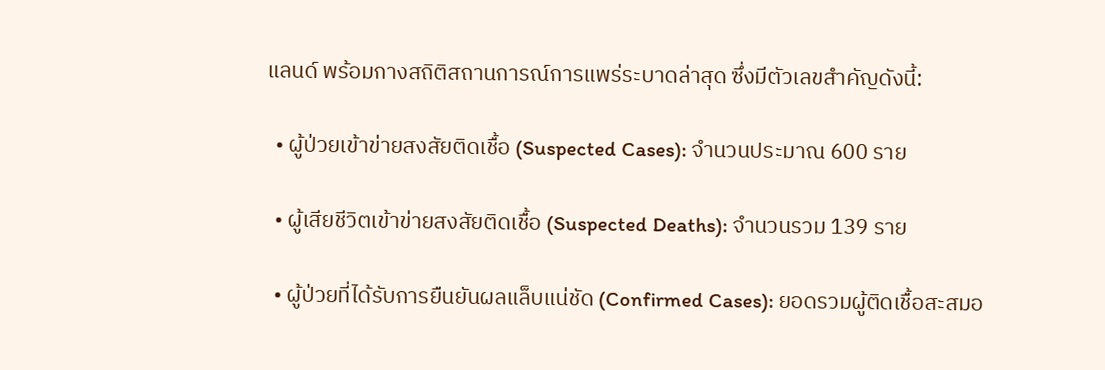แลนด์ พร้อมกางสถิติสถานการณ์การแพร่ระบาดล่าสุด ซึ่งมีตัวเลขสําคัญดังนี้:

  • ผู้ป่วยเข้าข่ายสงสัยติดเชื้อ (Suspected Cases): จํานวนประมาณ 600 ราย

  • ผู้เสียชีวิตเข้าข่ายสงสัยติดเชื้อ (Suspected Deaths): จํานวนรวม 139 ราย

  • ผู้ป่วยที่ได้รับการยืนยันผลแล็บแน่ชัด (Confirmed Cases): ยอดรวมผู้ติดเชื้อสะสมอ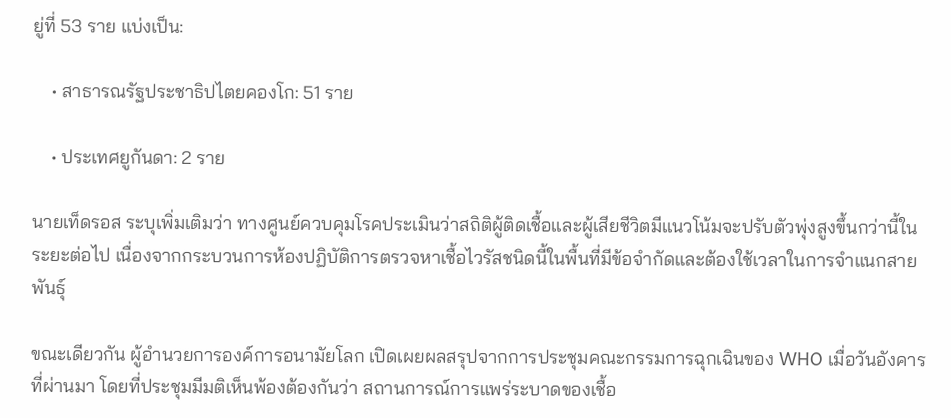ยู่ที่ 53 ราย แบ่งเป็น:

    • สาธารณรัฐประชาธิปไตยคองโก: 51 ราย

    • ประเทศยูกันดา: 2 ราย

นายเท็ดรอส ระบุเพิ่มเติมว่า ทางศูนย์ควบคุมโรคประเมินว่าสถิติผู้ติดเชื้อและผู้เสียชีวิตมีแนวโน้มจะปรับตัวพุ่งสูงขึ้นกว่านี้ในระยะต่อไป เนื่องจากกระบวนการห้องปฏิบัติการตรวจหาเชื้อไวรัสชนิดนี้ในพื้นที่มีข้อจํากัดและต้องใช้เวลาในการจําแนกสายพันธุ์

ขณะเดียวกัน ผู้อํานวยการองค์การอนามัยโลก เปิดเผยผลสรุปจากการประชุมคณะกรรมการฉุกเฉินของ WHO เมื่อวันอังคารที่ผ่านมา โดยที่ประชุมมีมติเห็นพ้องต้องกันว่า สถานการณ์การแพร่ระบาดของเชื้อ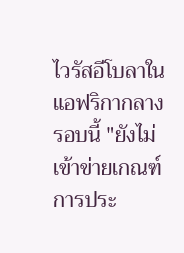ไวรัสอีโบลาในแอฟริกากลางรอบนี้ "ยังไม่เข้าข่ายเกณฑ์การประ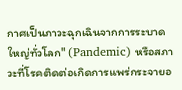กาศเป็นภาวะฉุกเฉินจากการระบาดใหญ่ทั่วโลก" (Pandemic) หรือสภาวะที่โรคติดต่อเกิดการแพร่กระจายอ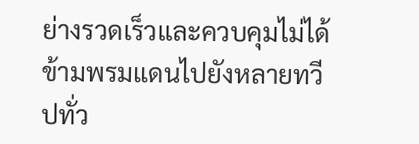ย่างรวดเร็วและควบคุมไม่ได้ข้ามพรมแดนไปยังหลายทวีปทั่ว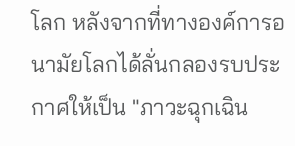โลก หลังจากที่ทางองค์การอนามัยโลกได้ลั่นกลองรบประกาศให้เป็น "ภาวะฉุกเฉิน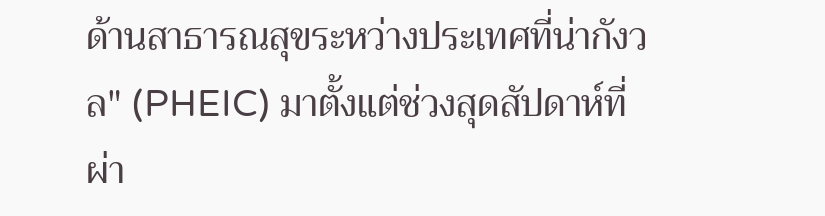ด้านสาธารณสุขระหว่างประเทศที่น่ากังวล" (PHEIC) มาตั้งแต่ช่วงสุดสัปดาห์ที่ผ่า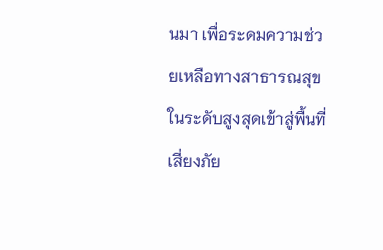นมา เพื่อระดมความช่วยเหลือทางสาธารณสุขในระดับสูงสุดเข้าสู่พื้นที่เสี่ยงภัย